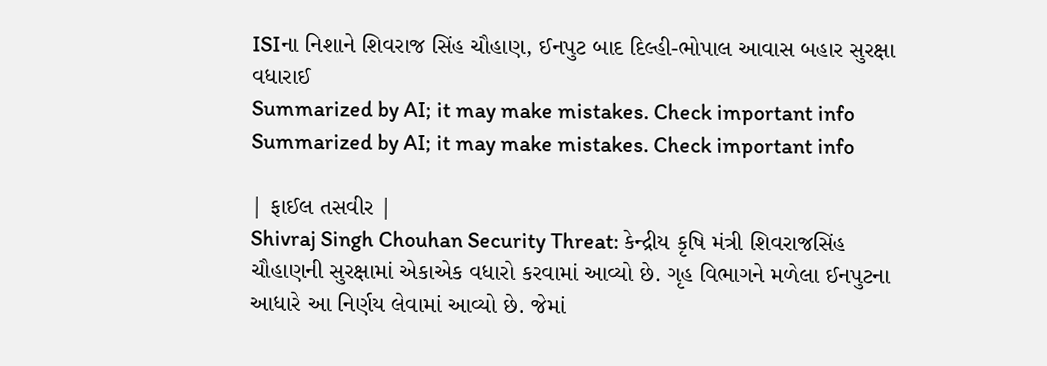ISIના નિશાને શિવરાજ સિંહ ચૌહાણ, ઈનપુટ બાદ દિલ્હી-ભોપાલ આવાસ બહાર સુરક્ષા વધારાઈ
Summarized by AI; it may make mistakes. Check important info
Summarized by AI; it may make mistakes. Check important info

| ફાઈલ તસવીર |
Shivraj Singh Chouhan Security Threat: કેન્દ્રીય કૃષિ મંત્રી શિવરાજસિંહ ચૌહાણની સુરક્ષામાં એકાએક વધારો કરવામાં આવ્યો છે. ગૃહ વિભાગને મળેલા ઈનપુટના આધારે આ નિર્ણય લેવામાં આવ્યો છે. જેમાં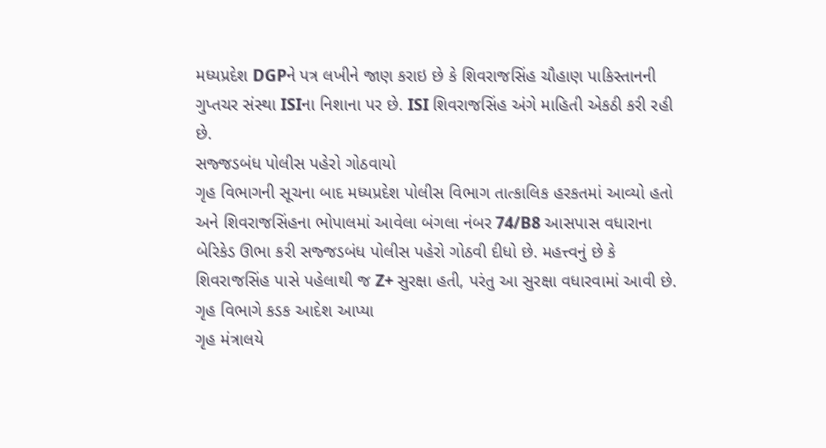મધ્યપ્રદેશ DGPને પત્ર લખીને જાણ કરાઇ છે કે શિવરાજસિંહ ચૌહાણ પાકિસ્તાનની ગુપ્તચર સંસ્થા ISIના નિશાના પર છે. ISI શિવરાજસિંહ અંગે માહિતી એકઠી કરી રહી છે.
સજ્જડબંધ પોલીસ પહેરો ગોઠવાયો
ગૃહ વિભાગની સૂચના બાદ મધ્યપ્રદેશ પોલીસ વિભાગ તાત્કાલિક હરકતમાં આવ્યો હતો અને શિવરાજસિંહના ભોપાલમાં આવેલા બંગલા નંબર 74/B8 આસપાસ વધારાના બેરિકેડ ઊભા કરી સજ્જડબંધ પોલીસ પહેરો ગોઠવી દીધો છે. મહત્ત્વનું છે કે શિવરાજસિંહ પાસે પહેલાથી જ Z+ સુરક્ષા હતી, પરંતુ આ સુરક્ષા વધારવામાં આવી છે.
ગૃહ વિભાગે કડક આદેશ આપ્યા
ગૃહ મંત્રાલયે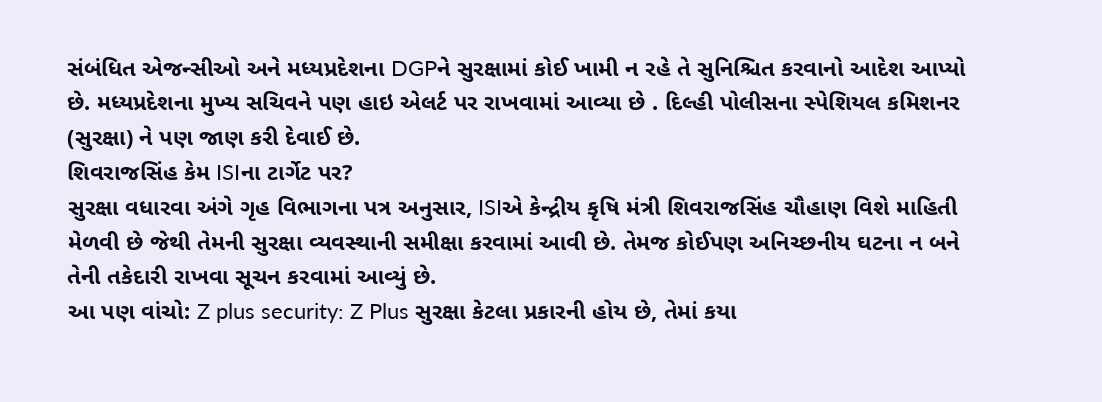સંબંધિત એજન્સીઓ અને મધ્યપ્રદેશના DGPને સુરક્ષામાં કોઈ ખામી ન રહે તે સુનિશ્ચિત કરવાનો આદેશ આપ્યો છે. મધ્યપ્રદેશના મુખ્ય સચિવને પણ હાઇ એલર્ટ પર રાખવામાં આવ્યા છે . દિલ્હી પોલીસના સ્પેશિયલ કમિશનર (સુરક્ષા) ને પણ જાણ કરી દેવાઈ છે.
શિવરાજસિંહ કેમ ISIના ટાર્ગેટ પર?
સુરક્ષા વધારવા અંગે ગૃહ વિભાગના પત્ર અનુસાર, ISIએ કેન્દ્રીય કૃષિ મંત્રી શિવરાજસિંહ ચૌહાણ વિશે માહિતી મેળવી છે જેથી તેમની સુરક્ષા વ્યવસ્થાની સમીક્ષા કરવામાં આવી છે. તેમજ કોઈપણ અનિચ્છનીય ઘટના ન બને તેની તકેદારી રાખવા સૂચન કરવામાં આવ્યું છે.
આ પણ વાંચો: Z plus security: Z Plus સુરક્ષા કેટલા પ્રકારની હોય છે, તેમાં કયા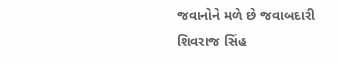જવાનોને મળે છે જવાબદારી
શિવરાજ સિંહ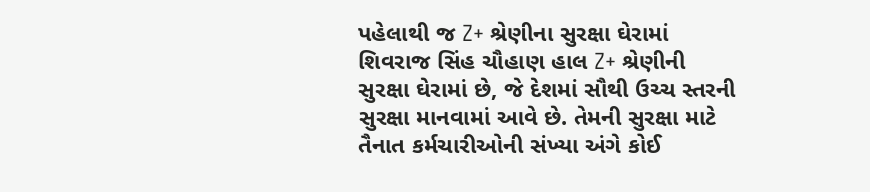પહેલાથી જ Z+ શ્રેણીના સુરક્ષા ઘેરામાં
શિવરાજ સિંહ ચૌહાણ હાલ Z+ શ્રેણીની સુરક્ષા ઘેરામાં છે, જે દેશમાં સૌથી ઉચ્ચ સ્તરની સુરક્ષા માનવામાં આવે છે. તેમની સુરક્ષા માટે તૈનાત કર્મચારીઓની સંખ્યા અંગે કોઈ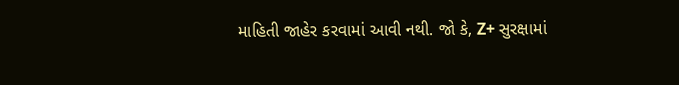માહિતી જાહેર કરવામાં આવી નથી. જો કે, Z+ સુરક્ષામાં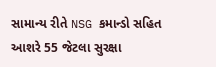સામાન્ય રીતે NSG કમાન્ડો સહિત આશરે 55 જેટલા સુરક્ષા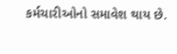કર્મચારીઓનો સમાવેશ થાય છે.